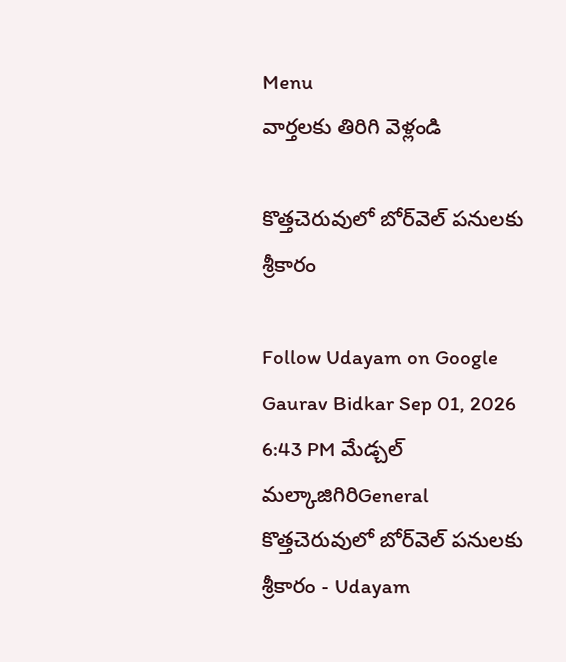Menu
వార్తలకు తిరిగి వెళ్లండి

కొత్తచెరువులో బోర్‌వెల్ పనులకు శ్రీకారం

Follow Udayam on Google
Gaurav Bidkar Sep 01, 2026 6:43 PM మేడ్చల్ మల్కాజిగిరిGeneral
కొత్తచెరువులో బోర్‌వెల్ పనులకు శ్రీకారం - Udayam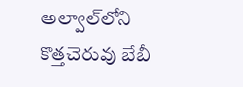అల్వాల్‌లోని కొత్తచెరువు బేబీ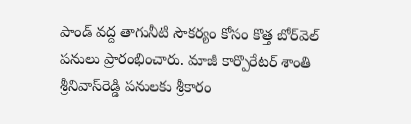పాండ్‌ వద్ద తాగునీటి సౌకర్యం కోసం కొత్త బోర్‌వెల్‌ పనులు ప్రారంభించారు. మాజీ కార్పొరేటర్‌ శాంతి శ్రీనివాస్‌రెడ్డి పనులకు శ్రీకారం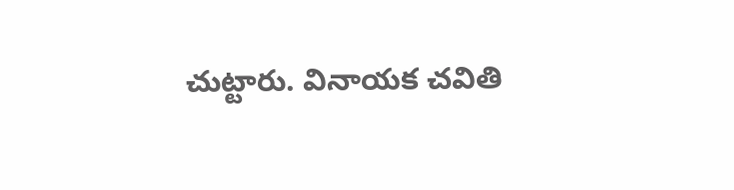చుట్టారు. వినాయక చవితి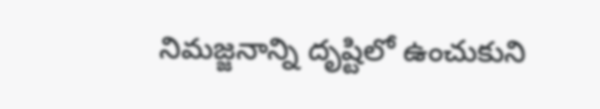నిమజ్జనాన్ని దృష్టిలో ఉంచుకుని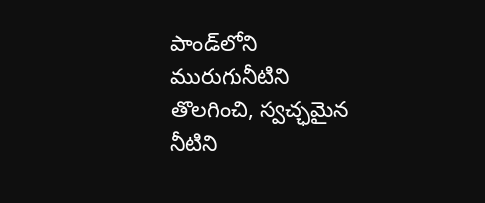పాండ్‌లోని మురుగునీటిని తొలగించి, స్వచ్ఛమైన నీటిని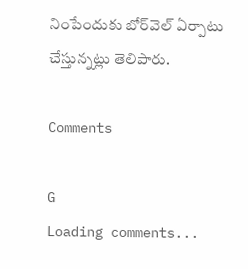నింపేందుకు బోర్‌వెల్‌ ఏర్పాటు చేస్తున్నట్లు తెలిపారు.

Comments

G
Loading comments...